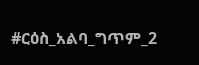#ርዕስ_አልባ_ግጥም_2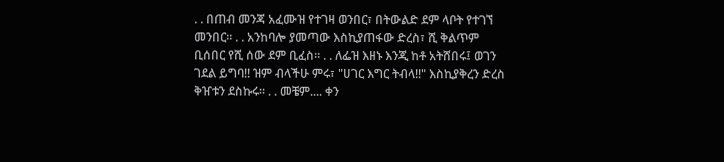. . በጠብ መንጃ አፈሙዝ የተገዛ ወንበር፣ በትውልድ ደም ላቦት የተገኘ መንበር። . . አንከባሎ ያመጣው እስኪያጠፋው ድረስ፣ ሺ ቅልጥም ቢሰበር የሺ ሰው ደም ቢፈስ። . . ለፌዝ እዘኑ እንጂ ከቶ አትሸበሩ፤ ወገን ገደል ይግባ!! ዝም ብላችሁ ምሩ፣ "ሀገር እግር ትብላ!!" እስኪያቅረን ድረስ ቅዠቱን ደስኩሩ። . . መቼም.... ቀን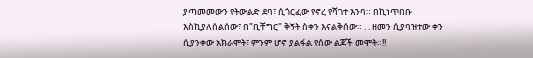ያጣመመውን የትውልድ ደባ፣ ሲጎርፈው የኖረ የሻገተ እንባ። በኪነጥበቡ እስኪያለሰልሰው፣ በ"ቢቸግር" ቅኝት ስቀን እናልቅሰው። . . ዘመን ሲያባዝተው ቀን ሲያንቀው አክራሞት፣ ምንም ሆኖ ያልፋል የሰው ልጆች መሞት።!!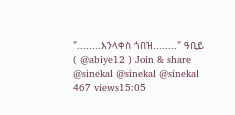"........እንላቀስ ጎበዝ........" ዓቢይ ( @abiye12 ) Join & share @sinekal @sinekal @sinekal 467 views15:05